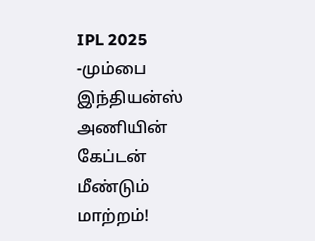IPL 2025 -மும்பை இந்தியன்ஸ் அணியின் கேப்டன் மீண்டும் மாற்றம்!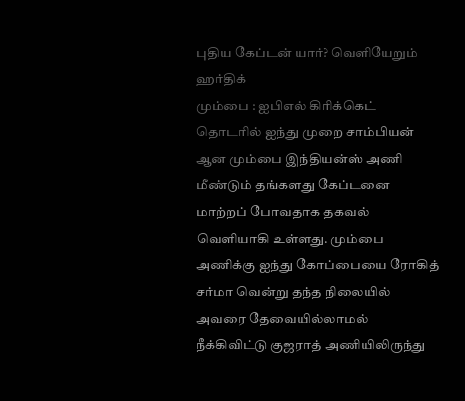புதிய கேப்டன் யார்? வெளியேறும் ஹர்திக்
மும்பை : ஐபிஎல் கிரிக்கெட் தொடரில் ஐந்து முறை சாம்பியன் ஆன மும்பை இந்தியன்ஸ் அணி மீண்டும் தங்களது கேப்டனை மாற்றப் போவதாக தகவல் வெளியாகி உள்ளது. மும்பை அணிக்கு ஐந்து கோப்பையை ரோகித் சர்மா வென்று தந்த நிலையில் அவரை தேவையில்லாமல் நீக்கிவிட்டு குஜராத் அணியிலிருந்து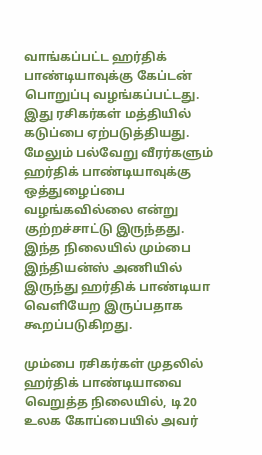வாங்கப்பட்ட ஹர்திக் பாண்டியாவுக்கு கேப்டன் பொறுப்பு வழங்கப்பட்டது.
இது ரசிகர்கள் மத்தியில் கடுப்பை ஏற்படுத்தியது. மேலும் பல்வேறு வீரர்களும் ஹர்திக் பாண்டியாவுக்கு ஒத்துழைப்பை வழங்கவில்லை என்று குற்றச்சாட்டு இருந்தது. இந்த நிலையில் மும்பை இந்தியன்ஸ் அணியில் இருந்து ஹர்திக் பாண்டியா வெளியேற இருப்பதாக கூறப்படுகிறது.

மும்பை ரசிகர்கள் முதலில் ஹர்திக் பாண்டியாவை வெறுத்த நிலையில், டி20 உலக கோப்பையில் அவர்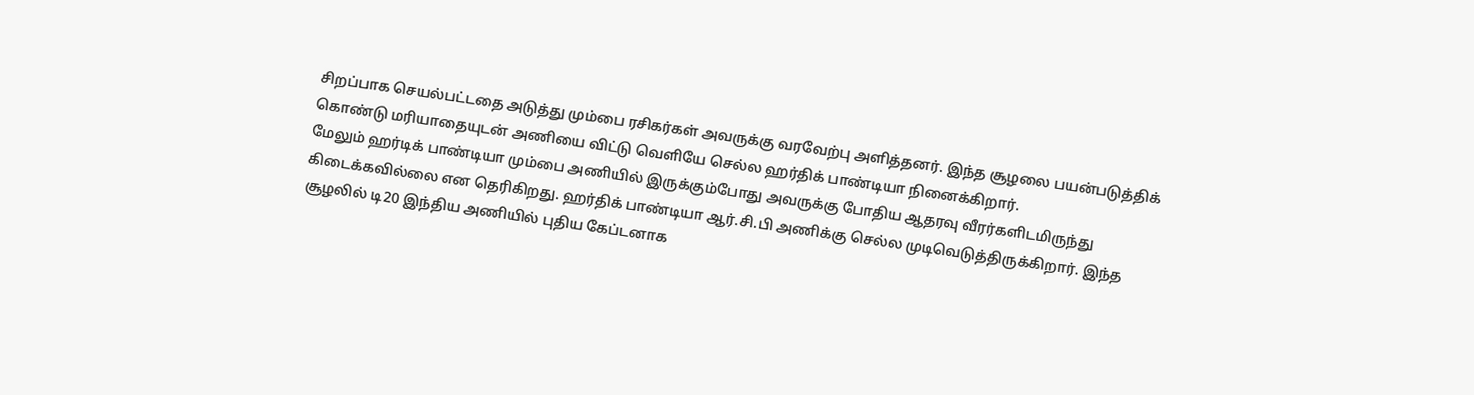சிறப்பாக செயல்பட்டதை அடுத்து மும்பை ரசிகர்கள் அவருக்கு வரவேற்பு அளித்தனர். இந்த சூழலை பயன்படுத்திக் கொண்டு மரியாதையுடன் அணியை விட்டு வெளியே செல்ல ஹர்திக் பாண்டியா நினைக்கிறார்.
மேலும் ஹர்டிக் பாண்டியா மும்பை அணியில் இருக்கும்போது அவருக்கு போதிய ஆதரவு வீரர்களிடமிருந்து கிடைக்கவில்லை என தெரிகிறது. ஹர்திக் பாண்டியா ஆர்.சி.பி அணிக்கு செல்ல முடிவெடுத்திருக்கிறார். இந்த சூழலில் டி20 இந்திய அணியில் புதிய கேப்டனாக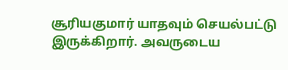சூரியகுமார் யாதவும் செயல்பட்டு இருக்கிறார். அவருடைய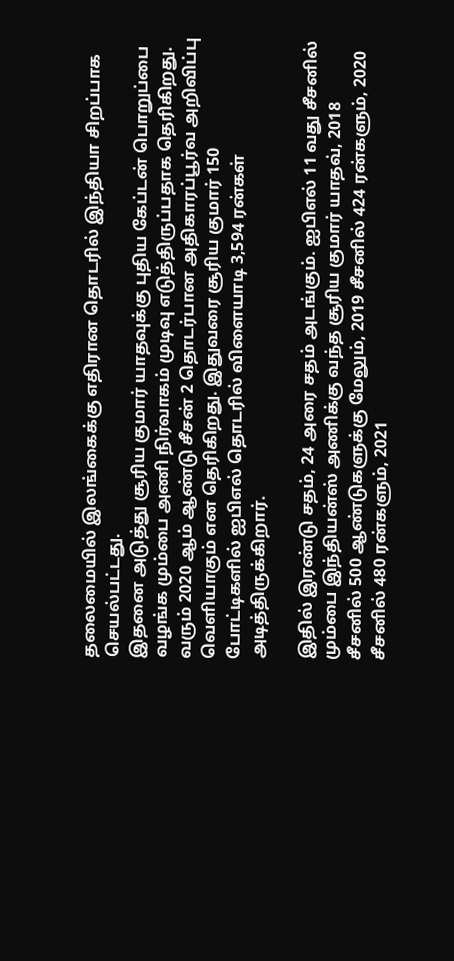தலைமையில் இலங்கைக்கு எதிரான தொடரில் இந்தியா சிறப்பாக செயல்பட்டது.
இதனை அடுத்து சூரிய குமார் யாதவுக்கு புதிய கேப்டன் பொறுப்பை வழங்க மும்பை அணி நிர்வாகம் முடிவு எடுத்திருப்பதாக தெரிகிறது. வரும் 2020 ஆம் ஆண்டு சீசன் 2 தொடர்பான அதிகாரப்பூர்வ அறிவிப்பு வெளியாகும் என தெரிகிறது. இதுவரை சூரிய குமார் 150 போட்டிகளில் ஐபிஎல் தொடரில் விளையாடி 3,594 ரன்கள் அடித்திருக்கிறார்.

இதில் இரண்டு சதம், 24 அரை சதம் அடங்கும். ஐபிஎல் 11 வது சீசனில் மும்பை இந்தியன்ஸ் அணிக்கு வந்த சூரிய குமார் யாதவ், 2018 சீசனில் 500 ஆண்டுகளுக்கு மேலும், 2019 சீசனில் 424 ரன்களும், 2020 சீசனில் 480 ரன்களும், 2021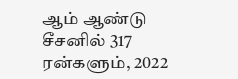ஆம் ஆண்டு சீசனில் 317 ரன்களும், 2022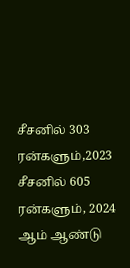சீசனில் 303 ரன்களும்,2023 சீசனில் 605 ரன்களும், 2024 ஆம் ஆண்டு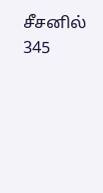சீசனில் 345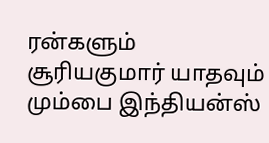ரன்களும் சூரியகுமார் யாதவும் மும்பை இந்தியன்ஸ்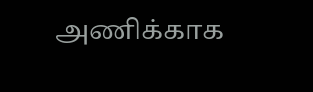அணிக்காக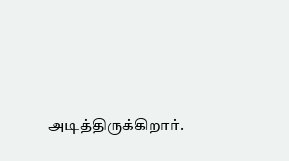அடித்திருக்கிறார்.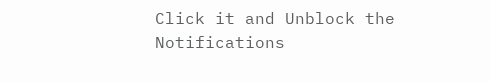Click it and Unblock the Notifications